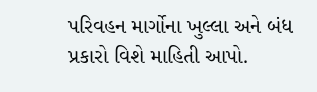પરિવહન માર્ગોના ખુલ્લા અને બંધ પ્રકારો વિશે માહિતી આપો.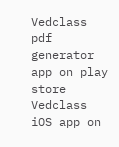Vedclass pdf generator app on play store
Vedclass iOS app on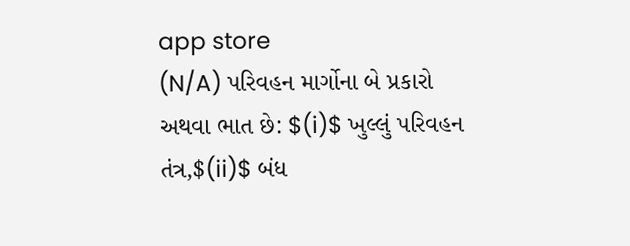app store
(N/A) પરિવહન માર્ગોના બે પ્રકારો અથવા ભાત છે: $(i)$ ખુલ્લું પરિવહન તંત્ર,$(ii)$ બંધ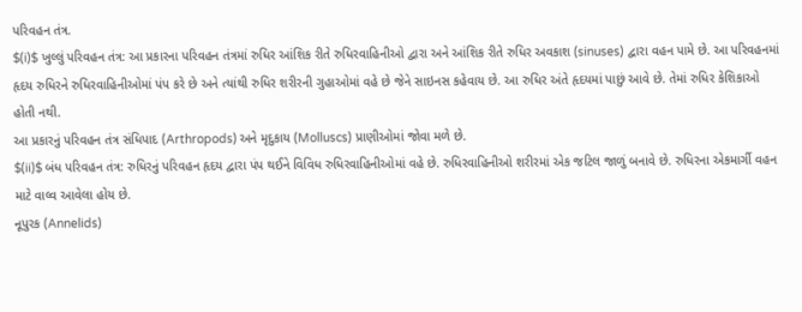પરિવહન તંત્ર.
$(i)$ ખુલ્લું પરિવહન તંત્ર: આ પ્રકારના પરિવહન તંત્રમાં રુધિર આંશિક રીતે રુધિરવાહિનીઓ દ્વારા અને આંશિક રીતે રુધિર અવકાશ (sinuses) દ્વારા વહન પામે છે. આ પરિવહનમાં હૃદય રુધિરને રુધિરવાહિનીઓમાં પંપ કરે છે અને ત્યાંથી રુધિર શરીરની ગુહાઓમાં વહે છે જેને સાઇનસ કહેવાય છે. આ રુધિર અંતે હૃદયમાં પાછું આવે છે. તેમાં રુધિર કેશિકાઓ હોતી નથી.
આ પ્રકારનું પરિવહન તંત્ર સંધિપાદ (Arthropods) અને મૃદુકાય (Molluscs) પ્રાણીઓમાં જોવા મળે છે.
$(ii)$ બંધ પરિવહન તંત્ર: રુધિરનું પરિવહન હૃદય દ્વારા પંપ થઈને વિવિધ રુધિરવાહિનીઓમાં વહે છે. રુધિરવાહિનીઓ શરીરમાં એક જટિલ જાળું બનાવે છે. રુધિરના એકમાર્ગી વહન માટે વાલ્વ આવેલા હોય છે.
નૂપુરક (Annelids)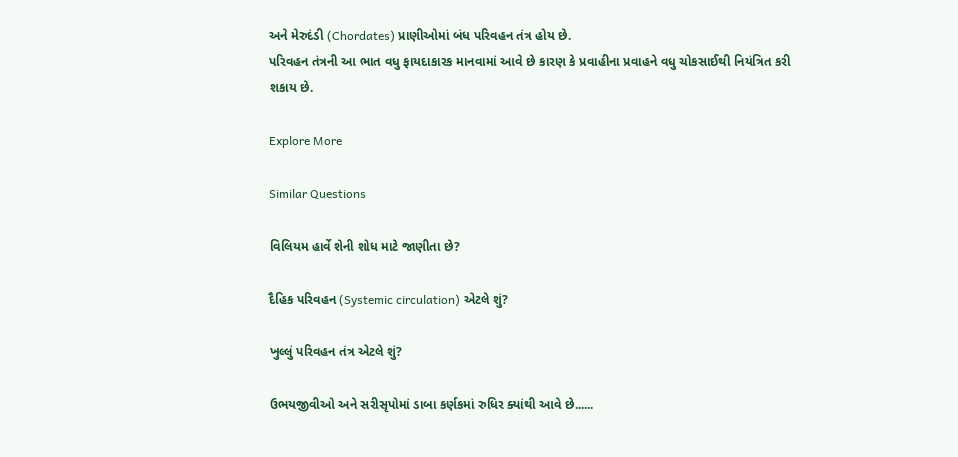અને મેરુદંડી (Chordates) પ્રાણીઓમાં બંધ પરિવહન તંત્ર હોય છે.
પરિવહન તંત્રની આ ભાત વધુ ફાયદાકારક માનવામાં આવે છે કારણ કે પ્રવાહીના પ્રવાહને વધુ ચોકસાઈથી નિયંત્રિત કરી શકાય છે.

Explore More

Similar Questions

વિલિયમ હાર્વે શેની શોધ માટે જાણીતા છે?

દૈહિક પરિવહન (Systemic circulation) એટલે શું?

ખુલ્લું પરિવહન તંત્ર એટલે શું?

ઉભયજીવીઓ અને સરીસૃપોમાં ડાબા કર્ણકમાં રુધિર ક્યાંથી આવે છે......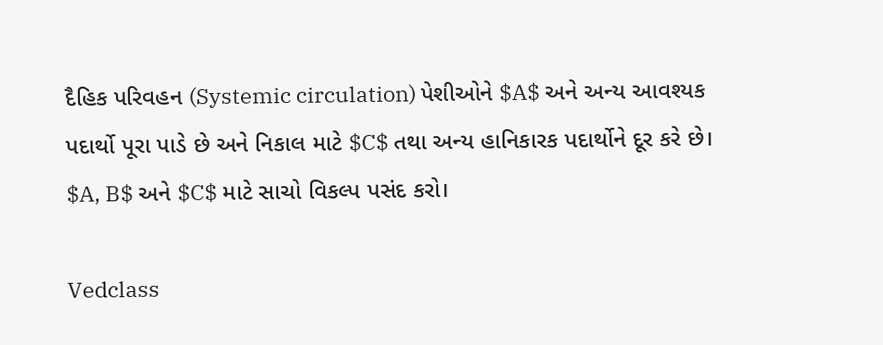દૈહિક પરિવહન (Systemic circulation) પેશીઓને $A$ અને અન્ય આવશ્યક પદાર્થો પૂરા પાડે છે અને નિકાલ માટે $C$ તથા અન્ય હાનિકારક પદાર્થોને દૂર કરે છે। $A, B$ અને $C$ માટે સાચો વિકલ્પ પસંદ કરો।

Vedclass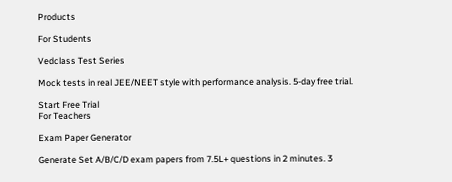Products

For Students

Vedclass Test Series

Mock tests in real JEE/NEET style with performance analysis. 5-day free trial.

Start Free Trial
For Teachers

Exam Paper Generator

Generate Set A/B/C/D exam papers from 7.5L+ questions in 2 minutes. 3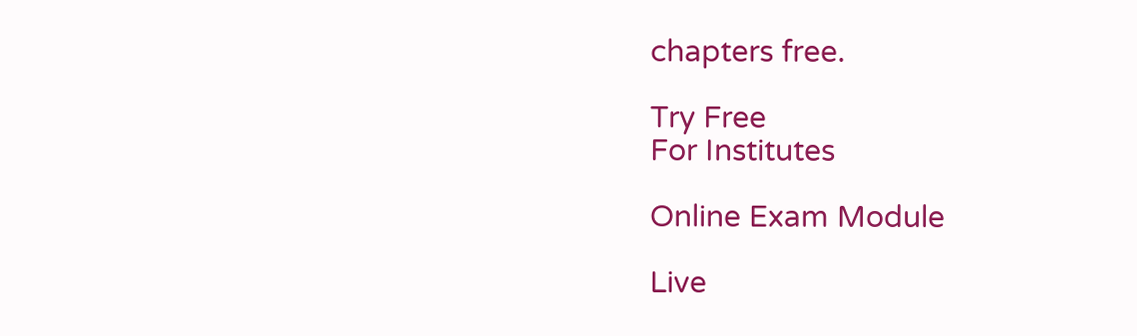chapters free.

Try Free
For Institutes

Online Exam Module

Live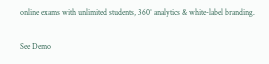online exams with unlimited students, 360° analytics & white-label branding.

See Demo